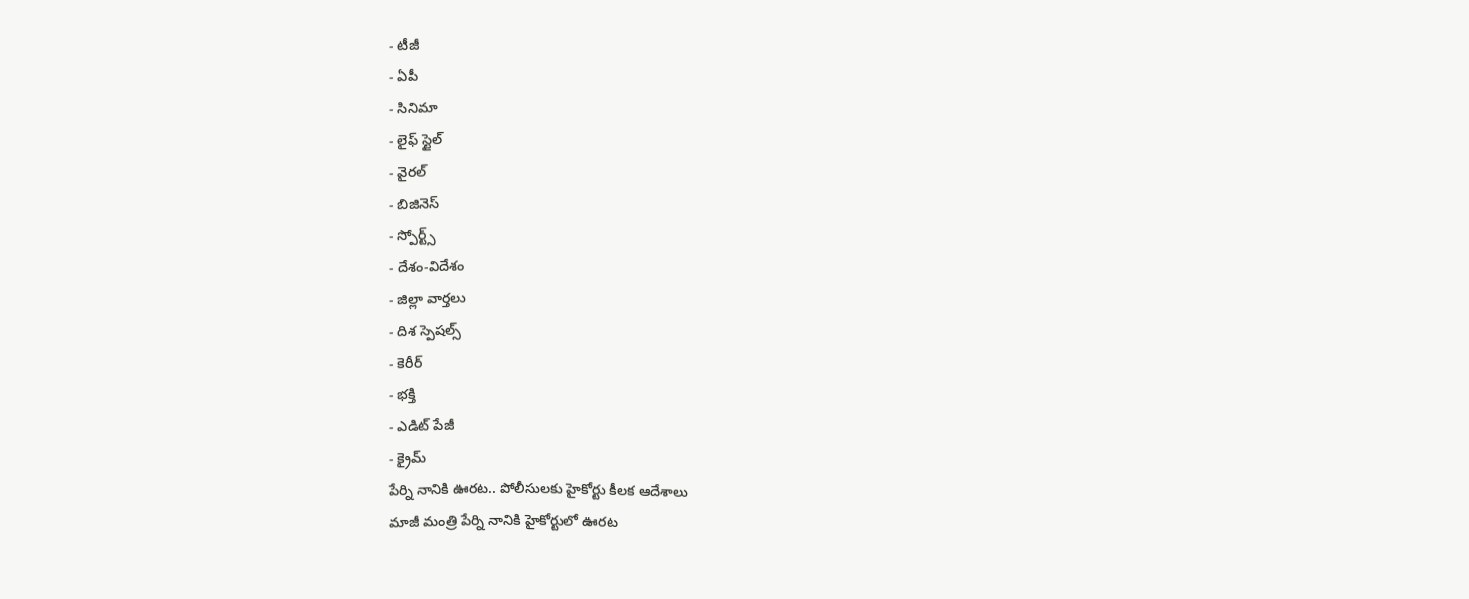- టీజీ
- ఏపీ
- సినిమా
- లైఫ్ స్టైల్
- వైరల్
- బిజినెస్
- స్పోర్ట్స్
- దేశం-విదేశం
- జిల్లా వార్తలు
- దిశ స్పెషల్స్
- కెరీర్
- భక్తి
- ఎడిట్ పేజీ
- క్రైమ్
పేర్ని నానికి ఊరట.. పోలీసులకు హైకోర్టు కీలక ఆదేశాలు
మాజీ మంత్రి పేర్ని నానికి హైకోర్టులో ఊరట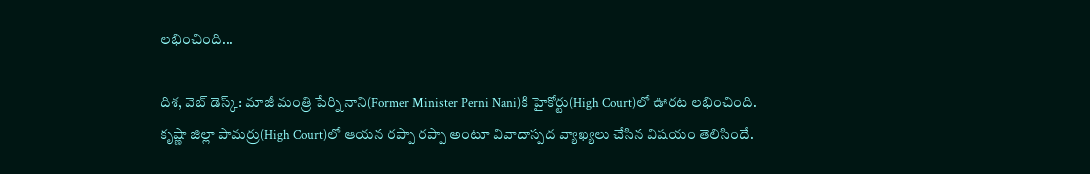లభించింది...

దిశ, వెబ్ డెస్క్: మాజీ మంత్రి పేర్ని నాని(Former Minister Perni Nani)కి హైకోర్టు(High Court)లో ఊరట లభించింది. కృష్ణా జిల్లా పామర్రు(High Court)లో ఆయన రప్పా రప్పా అంటూ వివాదాస్పద వ్యాఖ్యలు చేసిన విషయం తెలిసిందే.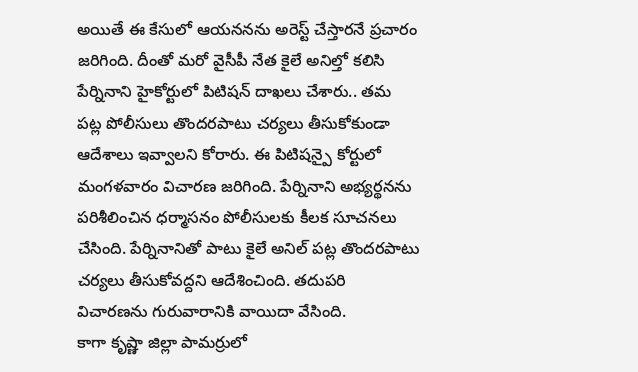అయితే ఈ కేసులో ఆయననను అరెస్ట్ చేస్తారనే ప్రచారం జరిగింది. దీంతో మరో వైసీపీ నేత కైలే అనిల్తో కలిసి పేర్నినాని హైకోర్టులో పిటిషన్ దాఖలు చేశారు.. తమ పట్ల పోలీసులు తొందరపాటు చర్యలు తీసుకోకుండా ఆదేశాలు ఇవ్వాలని కోరారు. ఈ పిటిషన్పై కోర్టులో మంగళవారం విచారణ జరిగింది. పేర్నినాని అభ్యర్థనను పరిశీలించిన ధర్మాసనం పోలీసులకు కీలక సూచనలు చేసింది. పేర్నినానితో పాటు కైలే అనిల్ పట్ల తొందరపాటు చర్యలు తీసుకోవద్దని ఆదేశించింది. తదుపరి విచారణను గురువారానికి వాయిదా వేసింది.
కాగా కృష్ణా జిల్లా పామర్రులో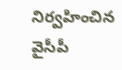నిర్వహించిన వైసీపీ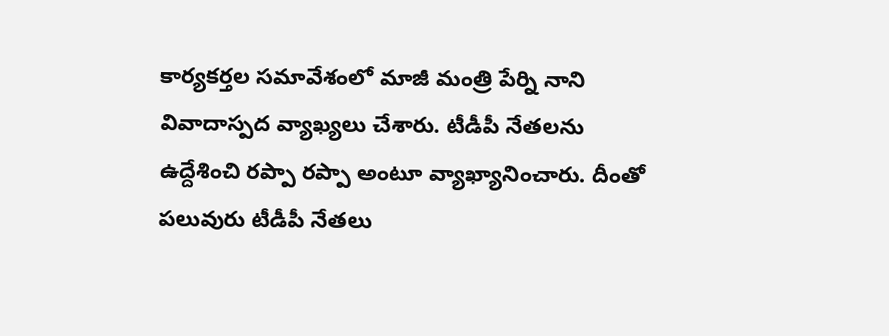కార్యకర్తల సమావేశంలో మాజీ మంత్రి పేర్ని నాని వివాదాస్పద వ్యాఖ్యలు చేశారు. టీడీపీ నేతలను ఉద్దేశించి రప్పా రప్పా అంటూ వ్యాఖ్యానించారు. దీంతో పలువురు టీడీపీ నేతలు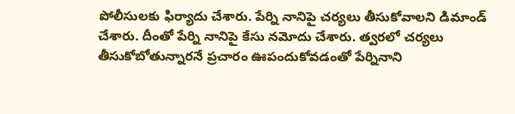పోలీసులకు ఫిర్యాదు చేశారు. పేర్ని నానిపై చర్యలు తీసుకోవాలని డిమాండ్ చేశారు. దీంతో పేర్ని నానిపై కేసు నమోదు చేశారు. త్వరలో చర్యలు తీసుకోబోతున్నారనే ప్రచారం ఊపందుకోవడంతో పేర్నినాని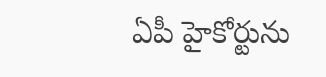ఏపీ హైకోర్టును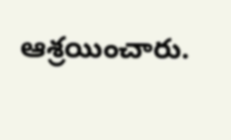ఆశ్రయించారు.